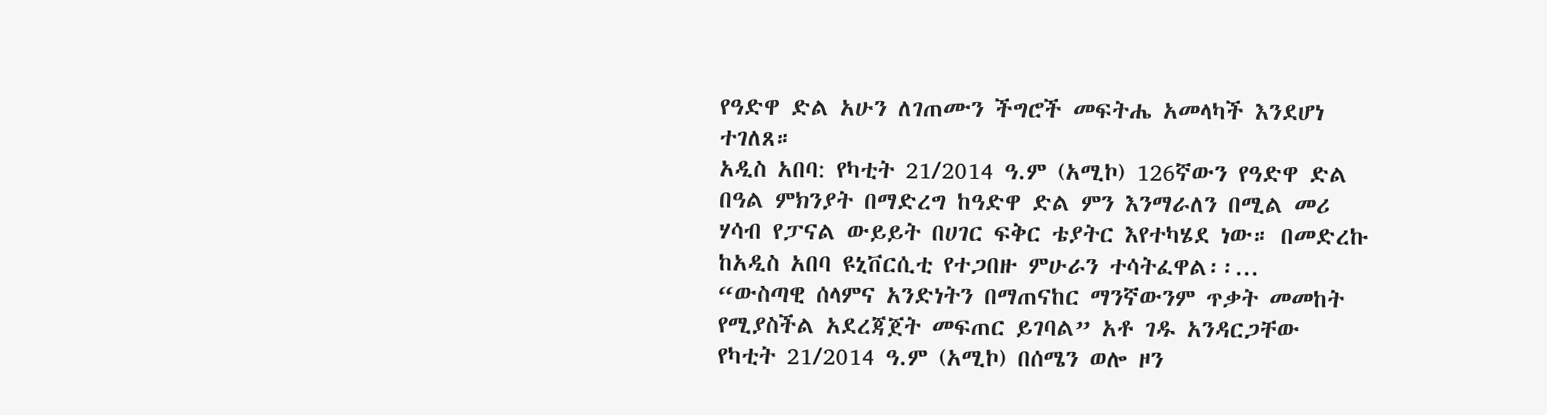የዓድዋ ድል አሁን ለገጠሙን ችግሮች መፍትሔ አመላካች እንደሆነ ተገለጸ።
አዲስ አበባ: የካቲት 21/2014 ዓ.ም (አሚኮ) 126ኛውን የዓድዋ ድል በዓል ምክንያት በማድረግ ከዓድዋ ድል ምን እንማራለን በሚል መሪ ሃሳብ የፓናል ውይይት በሀገር ፍቅር ቴያትር እየተካሄደ ነው። በመድረኩ ከአዲስ አበባ ዩኒቨርሲቲ የተጋበዙ ምሁራን ተሳትፈዋል፡፡...
“ውስጣዊ ሰላምና አንድነትን በማጠናከር ማንኛውንም ጥቃት መመከት የሚያስችል አደረጃጀት መፍጠር ይገባል” አቶ ገዱ አንዳርጋቸው
የካቲት 21/2014 ዓ.ም (አሚኮ) በሰሜን ወሎ ዞን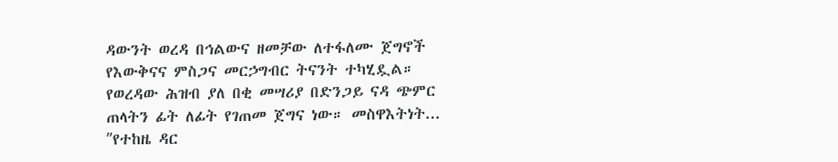ዳውንት ወረዳ በኅልውና ዘመቻው ለተፋለሙ ጀግኖች የእውቅናና ምስጋና መርኃግብር ትናንት ተካሂዷል። የወረዳው ሕዝብ ያለ በቂ መሣሪያ በድንጋይ ናዳ ጭምር ጠላትን ፊት ለፊት የገጠመ ጀግና ነው። መስዋእትነት...
ʺየተከዜ ዳር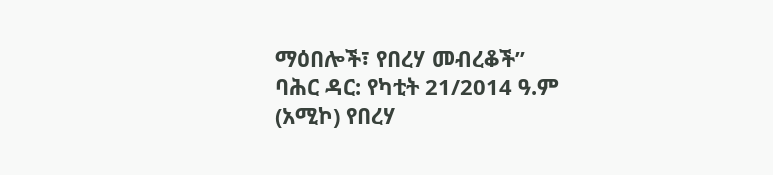ማዕበሎች፣ የበረሃ መብረቆች”
ባሕር ዳር: የካቲት 21/2014 ዓ.ም (አሚኮ) የበረሃ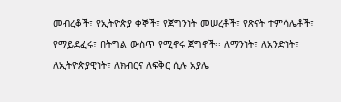መብረቆች፣ የኢትዮጵያ ቀኞች፣ የጀግንነት መሠረቶች፣ የጽናት ተምሳሌቶች፣ የማይደፈሩ፣ በትግል ውስጥ የሚኖሩ ጀግኖች፡፡ ለማንነት፣ ለአንድነት፣ ለኢትዮጵያዊነት፣ ለክብርና ለፍቅር ሲሉ አያሌ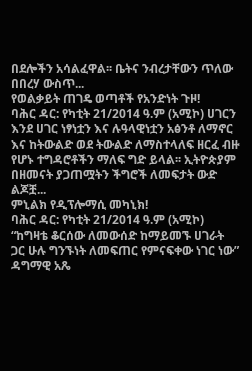በደሎችን አሳልፈዋል፡፡ ቤትና ንብረታቸውን ጥለው በበረሃ ውስጥ...
የወልቃይት ጠገዴ ወጣቶች የአንድነት ጉዞ!
ባሕር ዳር: የካቲት 21/2014 ዓ.ም (አሚኮ) ሀገርን እንደ ሀገር ነፃነቷን እና ሉዓላዊነቷን አፅንቶ ለማኖር እና ከትውልድ ወደ ትውልድ ለማስተላለፍ ዘርፈ ብዙ የሆኑ ተግዳሮቶችን ማለፍ ግድ ይላል፡፡ ኢትዮጵያም በዘመናት ያጋጠሟትን ችግሮች ለመፍታት ውድ ልጆቿ...
ምኒልክ የዲፕሎማሲ መካኒክ!
ባሕር ዳር: የካቲት 21/2014 ዓ.ም (አሚኮ) “ከግዛቴ ቆርሰው ለመውሰድ ከማይመኙ ሀገራት ጋር ሁሉ ግንኙነት ለመፍጠር የምናፍቀው ነገር ነው” ዳግማዊ አጼ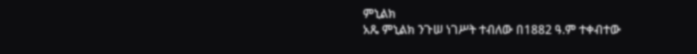ምኒልክ
አጼ ምኒልክ ንጉሠ ነገሥት ተብለው በ1882 ዓ.ም ተቀብተው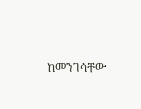ከመንገሳቸው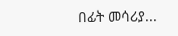በፊት መሳሪያ...